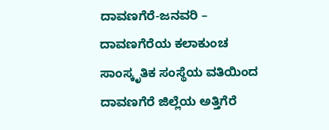ದಾವಣಗೆರೆ-ಜನವರಿ – ದಾವಣಗೆರೆಯ ಕಲಾಕುಂಚ ಸಾಂಸ್ಕೃತಿಕ ಸಂಸ್ಥೆಯ ವತಿಯಿಂದ ದಾವಣಗೆರೆ ಜಿಲ್ಲೆಯ ಅತ್ತಿಗೆರೆ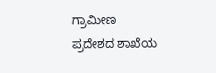ಗ್ರಾಮೀಣ ಪ್ರದೇಶದ ಶಾಖೆಯ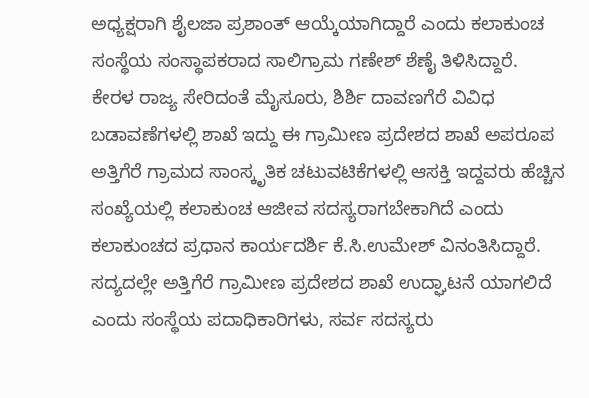ಅಧ್ಯಕ್ಷರಾಗಿ ಶೈಲಜಾ ಪ್ರಶಾಂತ್ ಆಯ್ಕೆಯಾಗಿದ್ದಾರೆ ಎಂದು ಕಲಾಕುಂಚ ಸಂಸ್ಥೆಯ ಸಂಸ್ಥಾಪಕರಾದ ಸಾಲಿಗ್ರಾಮ ಗಣೇಶ್ ಶೆಣೈ ತಿಳಿಸಿದ್ದಾರೆ.
ಕೇರಳ ರಾಜ್ಯ ಸೇರಿದಂತೆ ಮೈಸೂರು, ಶಿರ್ಶಿ ದಾವಣಗೆರೆ ವಿವಿಧ ಬಡಾವಣೆಗಳಲ್ಲಿ ಶಾಖೆ ಇದ್ದು ಈ ಗ್ರಾಮೀಣ ಪ್ರದೇಶದ ಶಾಖೆ ಅಪರೂಪ ಅತ್ತಿಗೆರೆ ಗ್ರಾಮದ ಸಾಂಸ್ಕೃತಿಕ ಚಟುವಟಿಕೆಗಳಲ್ಲಿ ಆಸಕ್ತಿ ಇದ್ದವರು ಹೆಚ್ಚಿನ ಸಂಖ್ಯೆಯಲ್ಲಿ ಕಲಾಕುಂಚ ಆಜೀವ ಸದಸ್ಯರಾಗಬೇಕಾಗಿದೆ ಎಂದು ಕಲಾಕುಂಚದ ಪ್ರಧಾನ ಕಾರ್ಯದರ್ಶಿ ಕೆ.ಸಿ.ಉಮೇಶ್ ವಿನಂತಿಸಿದ್ದಾರೆ. ಸದ್ಯದಲ್ಲೇ ಅತ್ತಿಗೆರೆ ಗ್ರಾಮೀಣ ಪ್ರದೇಶದ ಶಾಖೆ ಉದ್ಘಾಟನೆ ಯಾಗಲಿದೆ ಎಂದು ಸಂಸ್ಥೆಯ ಪದಾಧಿಕಾರಿಗಳು, ಸರ್ವ ಸದಸ್ಯರು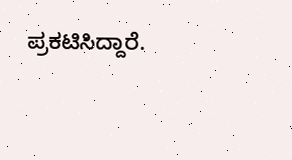ಪ್ರಕಟಿಸಿದ್ದಾರೆ.